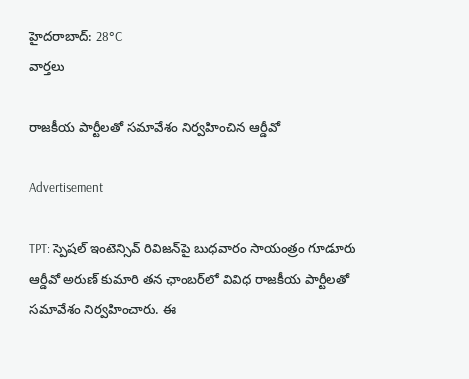హైదరాబాద్: 28°C
వార్తలు

రాజకీయ పార్టీలతో సమావేశం నిర్వహించిన ఆర్డీవో

Advertisement

TPT: స్పెషల్ ఇంటెన్సివ్ రివిజన్‌పై బుధవారం సాయంత్రం గూడూరు ఆర్డీవో అరుణ్ కుమారి తన ఛాంబర్‌లో వివిధ రాజకీయ పార్టీలతో సమావేశం నిర్వహించారు. ఈ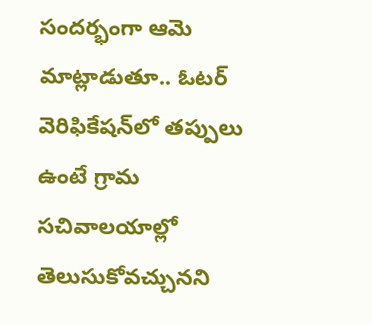సందర్భంగా ఆమె మాట్లాడుతూ.. ఓటర్ వెరిఫికేషన్‌లో తప్పులు ఉంటే గ్రామ సచివాలయాల్లో తెలుసుకోవచ్చునని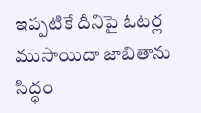ఇప్పటికే దీనిపై ఓటర్ల ముసాయిదా జాబితాను సిద్ధం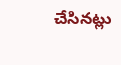చేసినట్లు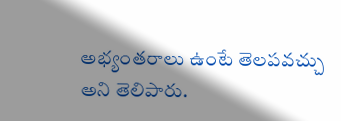అభ్యంతరాలు ఉంటే తెలపవచ్చు అని తెలిపారు.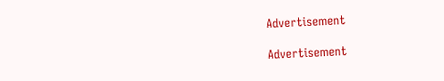Advertisement

Advertisement